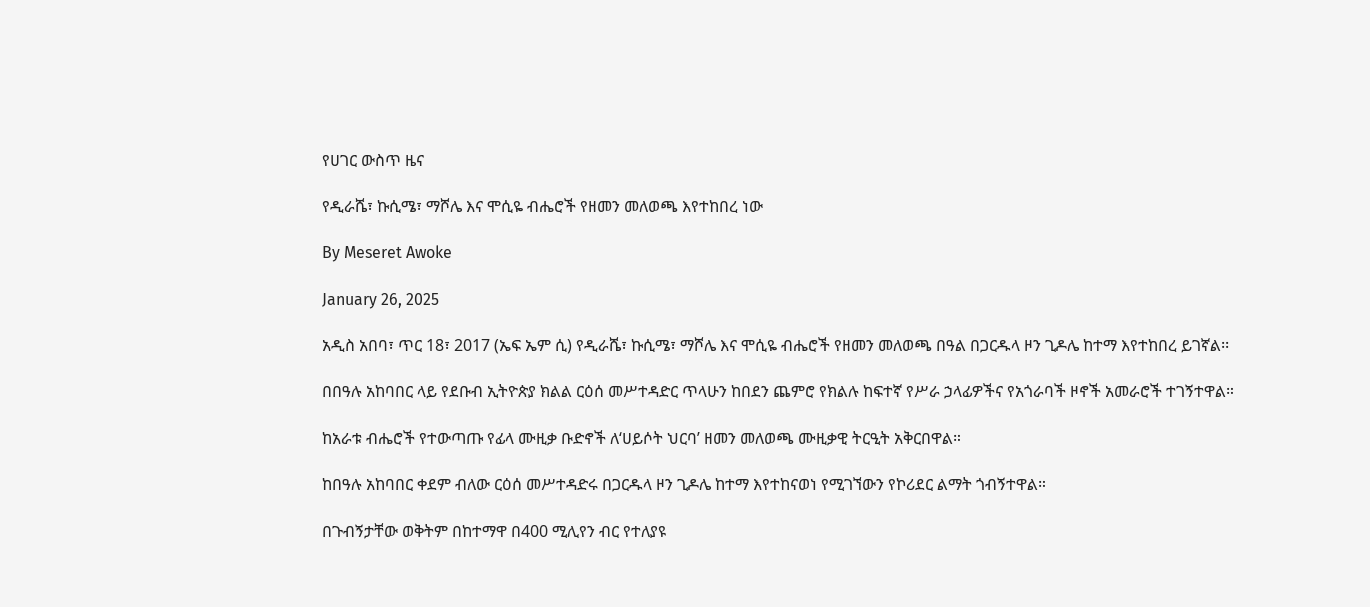የሀገር ውስጥ ዜና

የዲራሼ፣ ኩሲሜ፣ ማሾሌ እና ሞሲዬ ብሔሮች የዘመን መለወጫ እየተከበረ ነው

By Meseret Awoke

January 26, 2025

አዲስ አበባ፣ ጥር 18፣ 2017 (ኤፍ ኤም ሲ) የዲራሼ፣ ኩሲሜ፣ ማሾሌ እና ሞሲዬ ብሔሮች የዘመን መለወጫ በዓል በጋርዱላ ዞን ጊዶሌ ከተማ እየተከበረ ይገኛል፡፡

በበዓሉ አከባበር ላይ የደቡብ ኢትዮጵያ ክልል ርዕሰ መሥተዳድር ጥላሁን ከበደን ጨምሮ የክልሉ ከፍተኛ የሥራ ኃላፊዎችና የአጎራባች ዞኖች አመራሮች ተገኝተዋል።

ከአራቱ ብሔሮች የተውጣጡ የፊላ ሙዚቃ ቡድኖች ለ‘ሀይሶት ህርባ’ ዘመን መለወጫ ሙዚቃዊ ትርዒት አቅርበዋል።

ከበዓሉ አከባበር ቀደም ብለው ርዕሰ መሥተዳድሩ በጋርዱላ ዞን ጊዶሌ ከተማ እየተከናወነ የሚገኘውን የኮሪደር ልማት ጎብኝተዋል።

በጉብኝታቸው ወቅትም በከተማዋ በ400 ሚሊየን ብር የተለያዩ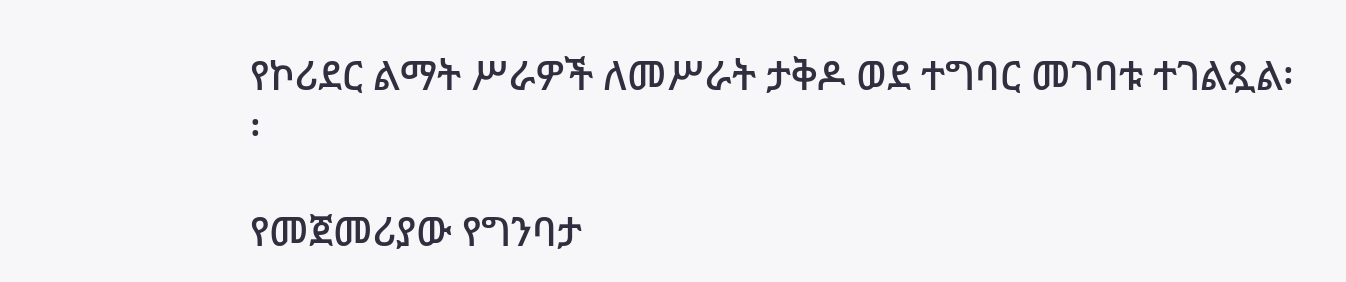የኮሪደር ልማት ሥራዎች ለመሥራት ታቅዶ ወደ ተግባር መገባቱ ተገልጿል፡፡

የመጀመሪያው የግንባታ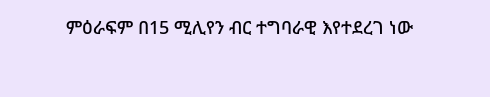ምዕራፍም በ15 ሚሊየን ብር ተግባራዊ እየተደረገ ነው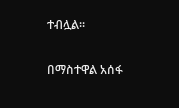ተብሏል፡፡

በማስተዋል አሰፋ